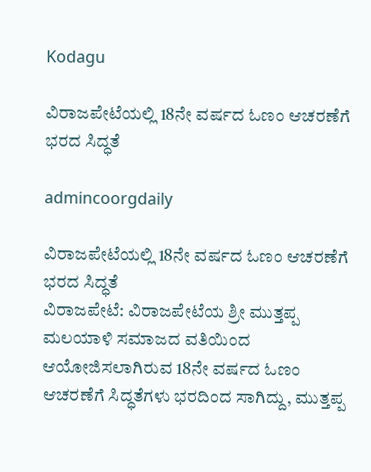Kodagu

ವಿರಾಜಪೇಟೆಯಲ್ಲಿ 18ನೇ ವರ್ಷದ ಓಣಂ ಆಚರಣೆಗೆ ಭರದ ಸಿದ್ಧತೆ

admincoorgdaily

ವಿರಾಜಪೇಟೆಯಲ್ಲಿ 18ನೇ ವರ್ಷದ ಓಣಂ ಆಚರಣೆಗೆ ಭರದ ಸಿದ್ಧತೆ
ವಿರಾಜಪೇಟೆ: ವಿರಾಜಪೇಟೆಯ ಶ್ರೀ ಮುತ್ತಪ್ಪ ಮಲಯಾಳಿ ಸಮಾಜದ ವತಿಯಿಂದ ಆಯೋಜಿಸಲಾಗಿರುವ 18ನೇ ವರ್ಷದ ಓಣಂ ಆಚರಣೆಗೆ ಸಿದ್ಧತೆಗಳು ಭರದಿಂದ ಸಾಗಿದ್ದು, ಮುತ್ತಪ್ಪ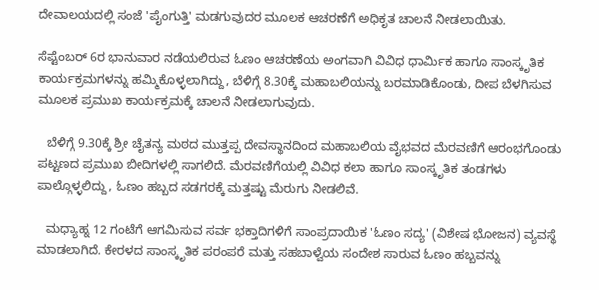ದೇವಾಲಯದಲ್ಲಿ ಸಂಜೆ 'ಪೈಂಗುತ್ತಿ' ಮಡಗುವುದರ ಮೂಲಕ ಆಚರಣೆಗೆ ಅಧಿಕೃತ ಚಾಲನೆ ನೀಡಲಾಯಿತು.

ಸೆಪ್ಟೆಂಬರ್ 6ರ ಭಾನುವಾರ ನಡೆಯಲಿರುವ ಓಣಂ ಆಚರಣೆಯ ಅಂಗವಾಗಿ ವಿವಿಧ ಧಾರ್ಮಿಕ ಹಾಗೂ ಸಾಂಸ್ಕೃತಿಕ ಕಾರ್ಯಕ್ರಮಗಳನ್ನು ಹಮ್ಮಿಕೊಳ್ಳಲಾಗಿದ್ದು, ಬೆಳಿಗ್ಗೆ 8.30ಕ್ಕೆ ಮಹಾಬಲಿಯನ್ನು ಬರಮಾಡಿಕೊಂಡು, ದೀಪ ಬೆಳಗಿಸುವ ಮೂಲಕ ಪ್ರಮುಖ ಕಾರ್ಯಕ್ರಮಕ್ಕೆ ಚಾಲನೆ ನೀಡಲಾಗುವುದು.

   ಬೆಳಿಗ್ಗೆ 9.30ಕ್ಕೆ ಶ್ರೀ ಚೈತನ್ಯ ಮಠದ ಮುತ್ತಪ್ಪ ದೇವಸ್ಥಾನದಿಂದ ಮಹಾಬಲಿಯ ವೈಭವದ ಮೆರವಣಿಗೆ ಆರಂಭಗೊಂಡು ಪಟ್ಟಣದ ಪ್ರಮುಖ ಬೀದಿಗಳಲ್ಲಿ ಸಾಗಲಿದೆ. ಮೆರವಣಿಗೆಯಲ್ಲಿ ವಿವಿಧ ಕಲಾ ಹಾಗೂ ಸಾಂಸ್ಕೃತಿಕ ತಂಡಗಳು ಪಾಲ್ಗೊಳ್ಳಲಿದ್ದು, ಓಣಂ ಹಬ್ಬದ ಸಡಗರಕ್ಕೆ ಮತ್ತಷ್ಟು ಮೆರುಗು ನೀಡಲಿವೆ.

   ಮಧ್ಯಾಹ್ನ 12 ಗಂಟೆಗೆ ಆಗಮಿಸುವ ಸರ್ವ ಭಕ್ತಾದಿಗಳಿಗೆ ಸಾಂಪ್ರದಾಯಿಕ 'ಓಣಂ ಸದ್ಯ' (ವಿಶೇಷ ಭೋಜನ) ವ್ಯವಸ್ಥೆ ಮಾಡಲಾಗಿದೆ. ಕೇರಳದ ಸಾಂಸ್ಕೃತಿಕ ಪರಂಪರೆ ಮತ್ತು ಸಹಬಾಳ್ವೆಯ ಸಂದೇಶ ಸಾರುವ ಓಣಂ ಹಬ್ಬವನ್ನು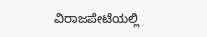ವಿರಾಜಪೇಟೆಯಲ್ಲಿ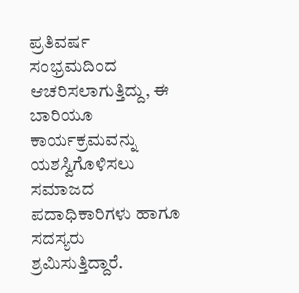ಪ್ರತಿವರ್ಷ ಸಂಭ್ರಮದಿಂದ ಆಚರಿಸಲಾಗುತ್ತಿದ್ದು, ಈ ಬಾರಿಯೂ ಕಾರ್ಯಕ್ರಮವನ್ನು ಯಶಸ್ವಿಗೊಳಿಸಲು ಸಮಾಜದ ಪದಾಧಿಕಾರಿಗಳು ಹಾಗೂ ಸದಸ್ಯರು ಶ್ರಮಿಸುತ್ತಿದ್ದಾರೆ.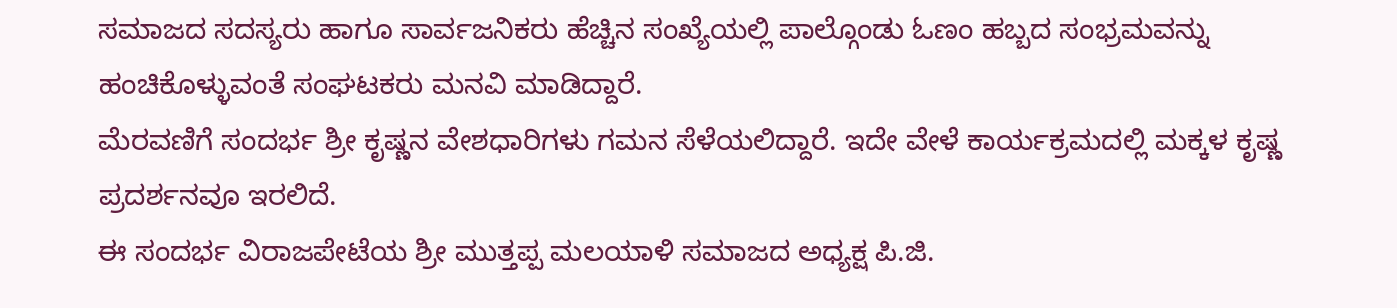ಸಮಾಜದ ಸದಸ್ಯರು ಹಾಗೂ ಸಾರ್ವಜನಿಕರು ಹೆಚ್ಚಿನ ಸಂಖ್ಯೆಯಲ್ಲಿ ಪಾಲ್ಗೊಂಡು ಓಣಂ ಹಬ್ಬದ ಸಂಭ್ರಮವನ್ನು ಹಂಚಿಕೊಳ್ಳುವಂತೆ ಸಂಘಟಕರು ಮನವಿ ಮಾಡಿದ್ದಾರೆ.
ಮೆರವಣಿಗೆ ಸಂದರ್ಭ ಶ್ರೀ ಕೃಷ್ಣನ ವೇಶಧಾರಿಗಳು ಗಮನ ಸೆಳೆಯಲಿದ್ದಾರೆ. ಇದೇ ವೇಳೆ ಕಾರ್ಯಕ್ರಮದಲ್ಲಿ ಮಕ್ಕಳ ಕೃಷ್ಣ ಪ್ರದರ್ಶನವೂ ಇರಲಿದೆ.
ಈ ಸಂದರ್ಭ ವಿರಾಜಪೇಟೆಯ ಶ್ರೀ ಮುತ್ತಪ್ಪ ಮಲಯಾಳಿ ಸಮಾಜದ ಅಧ್ಯಕ್ಷ ಪಿ.ಜಿ.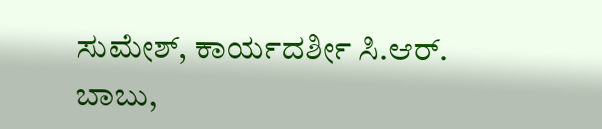ಸುಮೇಶ್, ಕಾರ್ಯದರ್ಶೀ ಸಿ.ಆರ್. ಬಾಬು,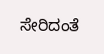ಸೇರಿದಂತೆ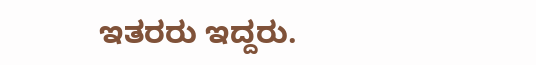ಇತರರು ಇದ್ದರು.